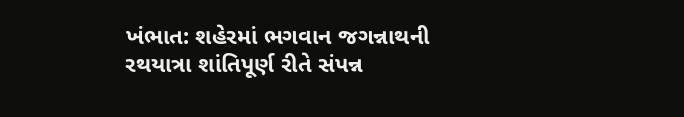ખંભાત: શહેરમાં ભગવાન જગન્નાથની રથયાત્રા શાંતિપૂર્ણ રીતે સંપન્ન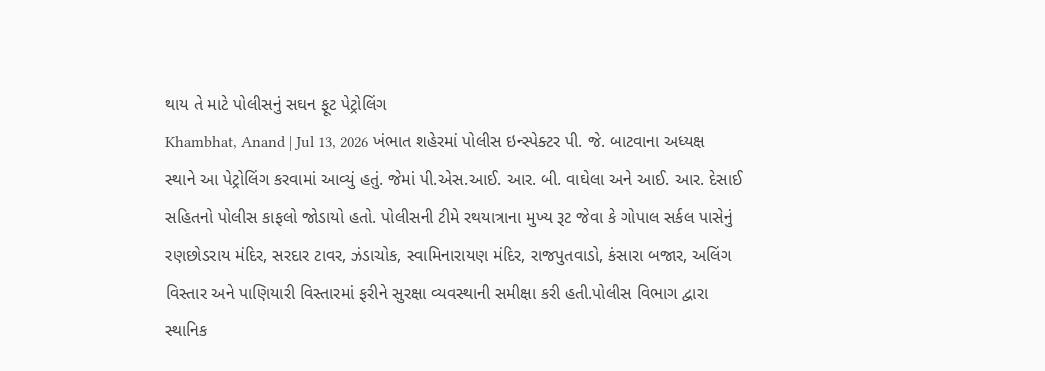થાય તે માટે પોલીસનું સઘન ફૂટ પેટ્રોલિંગ
Khambhat, Anand | Jul 13, 2026 ખંભાત શહેરમાં પોલીસ ઇન્સ્પેક્ટર પી. જે. બાટવાના અધ્યક્ષ સ્થાને આ પેટ્રોલિંગ કરવામાં આવ્યું હતું. જેમાં પી.એસ.આઈ. આર. બી. વાઘેલા અને આઈ. આર. દેસાઈ સહિતનો પોલીસ કાફલો જોડાયો હતો. પોલીસની ટીમે રથયાત્રાના મુખ્ય રૂટ જેવા કે ગોપાલ સર્કલ પાસેનું રણછોડરાય મંદિર, સરદાર ટાવર, ઝંડાચોક, સ્વામિનારાયણ મંદિર, રાજપુતવાડો, કંસારા બજાર, અલિંગ વિસ્તાર અને પાણિયારી વિસ્તારમાં ફરીને સુરક્ષા વ્યવસ્થાની સમીક્ષા કરી હતી.પોલીસ વિભાગ દ્વારા સ્થાનિક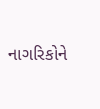નાગરિકોને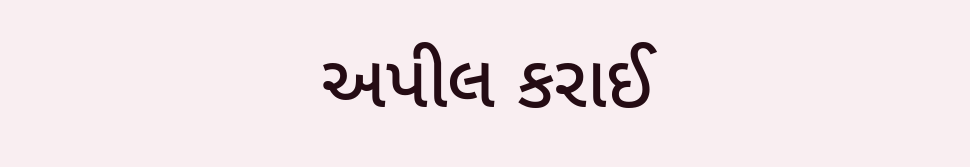અપીલ કરાઈ